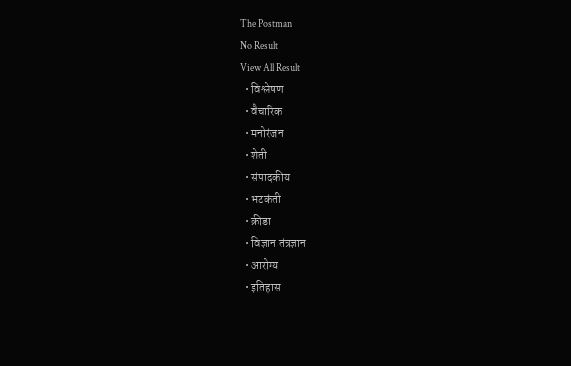The Postman
No Result
View All Result
  • विश्लेषण
  • वैचारिक
  • मनोरंजन
  • शेती
  • संपादकीय
  • भटकंती
  • क्रीडा
  • विज्ञान तंत्रज्ञान
  • आरोग्य
  • इतिहास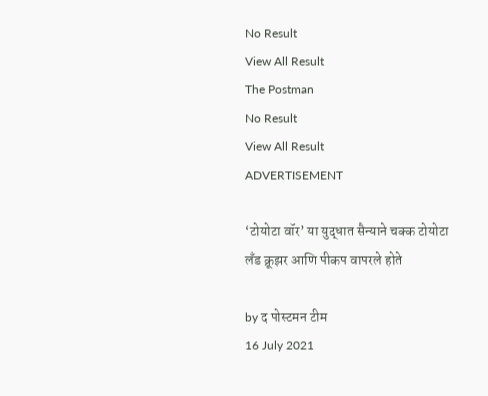No Result
View All Result
The Postman
No Result
View All Result
ADVERTISEMENT

‘टोयोटा वॉर’ या युद्धात सैन्याने चक्क टोयोटा लँड क्रूझर आणि पीकप वापरले होते

by द पोस्टमन टीम
16 July 2021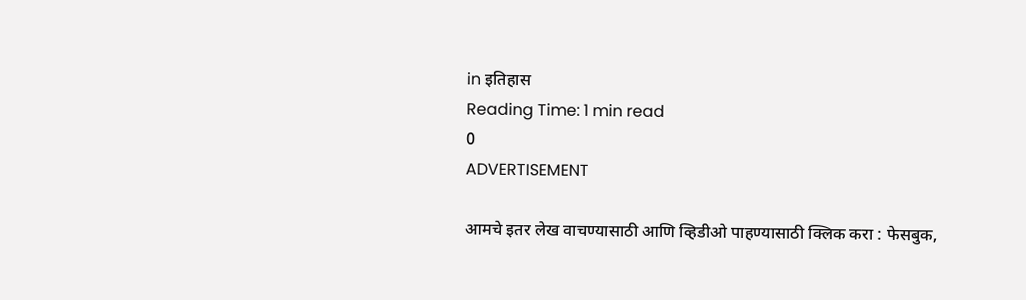in इतिहास
Reading Time: 1 min read
0
ADVERTISEMENT

आमचे इतर लेख वाचण्यासाठी आणि व्हिडीओ पाहण्यासाठी क्लिक करा : फेसबुक,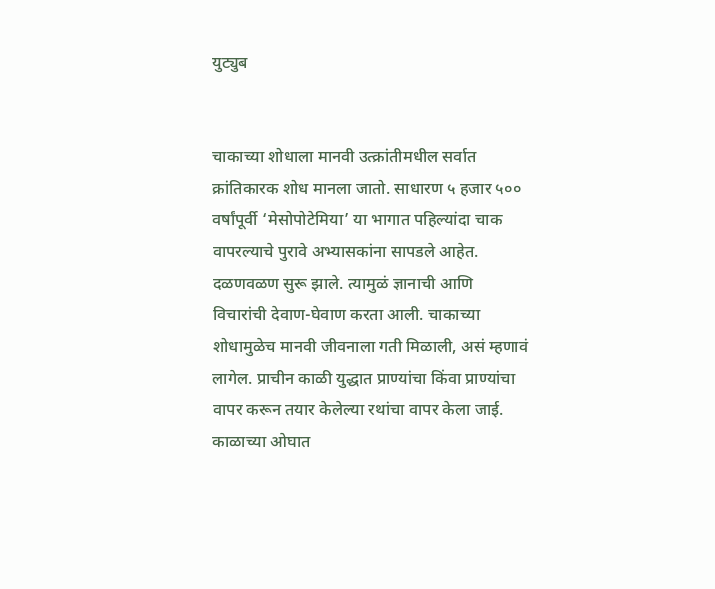युट्युब


चाकाच्या शोधाला मानवी उत्क्रांतीमधील सर्वात क्रांतिकारक शोध मानला जातो. साधारण ५ हजार ५०० वर्षांपूर्वी ‘मेसोपोटेमिया’ या भागात पहिल्यांदा चाक वापरल्याचे पुरावे अभ्यासकांना सापडले आहेत. दळणवळण सुरू झाले. त्यामुळं ज्ञानाची आणि विचारांची देवाण-घेवाण करता आली. चाकाच्या शोधामुळेच मानवी जीवनाला गती मिळाली, असं म्हणावं लागेल. प्राचीन काळी युद्धात प्राण्यांचा किंवा प्राण्यांचा वापर करून तयार केलेल्या रथांचा वापर केला जाई. काळाच्या ओघात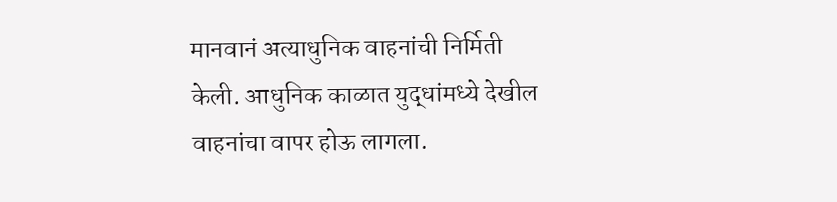मानवानं अत्याधुनिक वाहनांची निर्मिती केली. आधुनिक काळात युद्धांमध्ये देखील वाहनांचा वापर होऊ लागला.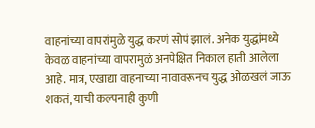वाहनांच्या वापरांमुळे युद्ध करणं सोपं झालं. अनेक युद्धांमध्ये केवळ वाहनांच्या वापरामुळं अनपेक्षित निकाल हाती आलेला आहे. मात्र, एखाद्या वाहनाच्या नावावरूनच युद्ध ओळखलं जाऊ शकतं, याची कल्पनाही कुणी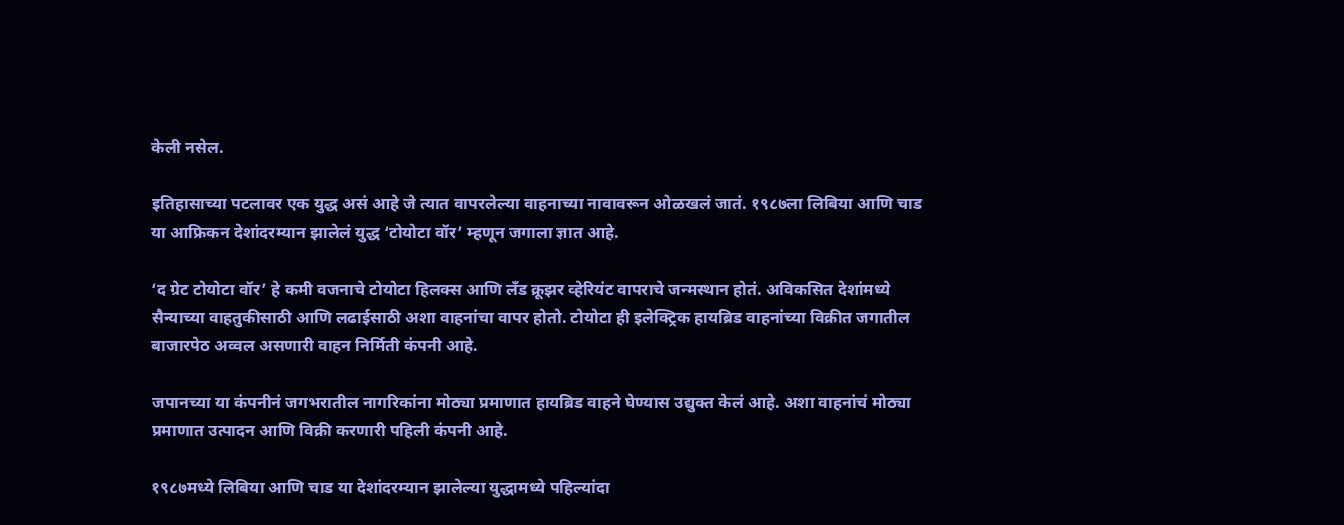केली नसेल.

इतिहासाच्या पटलावर एक युद्ध असं आहे जे त्यात वापरलेल्या वाहनाच्या नावावरून ओळखलं जातं. १९८७ला लिबिया आणि चाड या आफ्रिकन देशांदरम्यान झालेलं युद्ध ‘टोयोटा वॉर’ म्हणून जगाला ज्ञात आहे.

‘द ग्रेट टोयोटा वॉर’ हे कमी वजनाचे टोयोटा हिलक्स आणि लँड क्रूझर व्हेरियंट वापराचे जन्मस्थान होतं. अविकसित देशांमध्ये सैन्याच्या वाहतुकीसाठी आणि लढाईसाठी अशा वाहनांचा वापर होतो. टोयोटा ही इलेक्ट्रिक हायब्रिड वाहनांच्या विक्रीत जगातील बाजारपेठ अव्वल असणारी वाहन निर्मिती कंपनी आहे.

जपानच्या या कंपनीनं जगभरातील नागरिकांना मोठ्या प्रमाणात हायब्रिड वाहने घेण्यास उद्युक्त केलं आहे. अशा वाहनांचं मोठ्या प्रमाणात उत्पादन आणि विक्री करणारी पहिली कंपनी आहे.

१९८७मध्ये लिबिया आणि चाड या देशांदरम्यान झालेल्या युद्धामध्ये पहिल्यांदा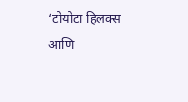‘टोयोटा हिलक्स आणि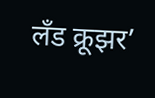लँड क्रूझर’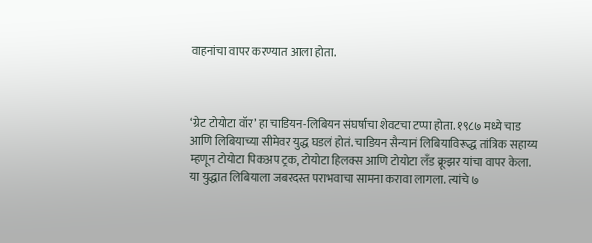वाहनांचा वापर करण्यात आला होता.



‘ग्रेट टोयोटा वॉर’ हा चाडियन-लिबियन संघर्षाचा शेवटचा टप्पा होता. १९८७ मध्ये चाड आणि लिबियाच्या सीमेवर युद्ध घडलं होतं. चाडियन सैन्यानं लिबियाविरूद्ध तांत्रिक सहाय्य म्हणून टोयोटा पिकअप ट्रक, टोयोटा हिलक्स आणि टोयोटा लँड क्रूझर यांचा वापर केला. या युद्धात लिबियाला जबरदस्त पराभवाचा सामना करावा लागला. त्यांचे ७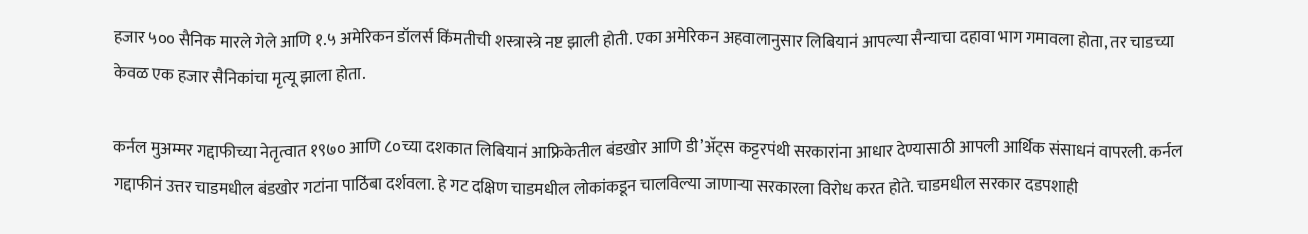हजार ५०० सैनिक मारले गेले आणि १.५ अमेरिकन डॉलर्स किंमतीची शस्त्रास्त्रे नष्ट झाली होती. एका अमेरिकन अहवालानुसार लिबियानं आपल्या सैन्याचा दहावा भाग गमावला होता, तर चाडच्या केवळ एक हजार सैनिकांचा मृत्यू झाला होता.

कर्नल मुअम्मर गद्दाफीच्या नेतृत्वात १९७० आणि ८०च्या दशकात लिबियानं आफ्रिकेतील बंडखोर आणि डी’अ‍ॅट्स कट्टरपंथी सरकारांना आधार देण्यासाठी आपली आर्थिक संसाधनं वापरली. कर्नल गद्दाफीनं उत्तर चाडमधील बंडखोर गटांना पाठिंबा दर्शवला. हे गट दक्षिण चाडमधील लोकांकडून चालविल्या जाणाऱ्या सरकारला विरोध करत होते. चाडमधील सरकार दडपशाही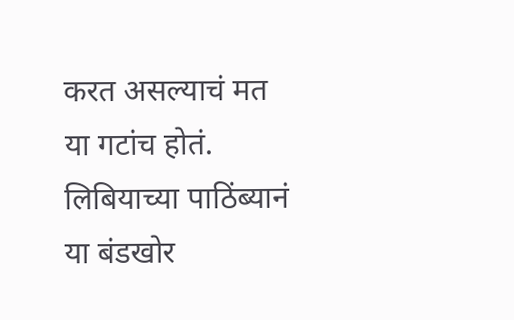करत असल्याचं मत या गटांच होतं. लिबियाच्या पाठिंब्यानं या बंडखोर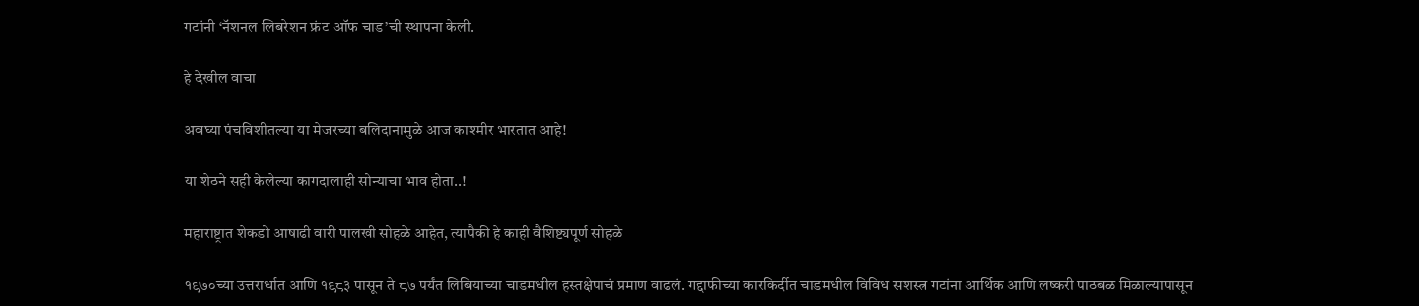गटांनी ‘नॅशनल लिबरेशन फ्रंट ऑफ चाड’ची स्थापना केली.

हे देखील वाचा

अवघ्या पंचविशीतल्या या मेजरच्या बलिदानामुळे आज काश्मीर भारतात आहे!

या शेठने सही केलेल्या कागदालाही सोन्याचा भाव होता..!

महाराष्ट्रात शेकडो आषाढी वारी पालखी सोहळे आहेत, त्यापैकी हे काही वैशिष्ट्यपूर्ण सोहळे

१९७०च्या उत्तरार्धात आणि १९८३ पासून ते ८७ पर्यंत लिबियाच्या चाडमधील हस्तक्षेपाचं प्रमाण वाढलं. गद्दाफीच्या कारकिर्दीत चाडमधील विविध सशस्त्र गटांना आर्थिक आणि लष्करी पाठबळ मिळाल्यापासून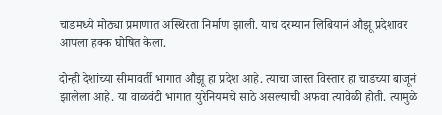चाडमध्ये मोठ्या प्रमाणात अस्थिरता निर्माण झाली. याच दरम्यान लिबियानं औझू प्रदेशावर आपला हक्क घोषित केला.

दोन्ही देशांच्या सीमावर्ती भागात औझू हा प्रदेश आहे. त्याचा जास्त विस्तार हा चाडच्या बाजूनं झालेला आहे. या वाळवंटी भागात युरेनियमचे साठे असल्याची अफवा त्यावेळी होती. त्यामुळे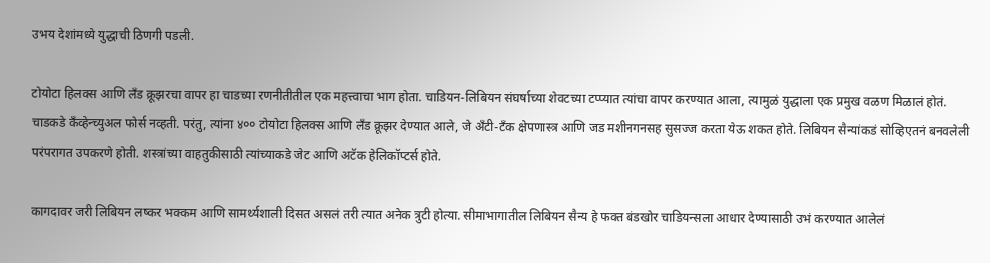उभय देशांमध्ये युद्धाची ठिणगी पडली.

टोयोटा हिलक्स आणि लँड क्रूझरचा वापर हा चाडच्या रणनीतीतील एक महत्त्वाचा भाग होता. चाडियन-लिबियन संघर्षाच्या शेवटच्या टप्प्यात त्यांचा वापर करण्यात आला, त्यामुळं युद्धाला एक प्रमुख वळण मिळालं होतं. चाडकडे कँव्हेन्च्युअल फोर्स नव्हती. परंतु, त्यांना ४०० टोयोटा हिलक्स आणि लँड क्रूझर देण्यात आले, जे अँटी-टँक क्षेपणास्त्र आणि जड मशीनगनसह सुसज्ज करता येऊ शकत होते. लिबियन सैन्यांकडं सोव्हिएतनं बनवलेली परंपरागत उपकरणे होती. शस्त्रांच्या वाहतुकीसाठी त्यांच्याकडे जेट आणि अटॅक हेलिकॉप्टर्स होते.

कागदावर जरी लिबियन लष्कर भक्कम आणि सामर्थ्यशाली दिसत असलं तरी त्यात अनेक त्रुटी होत्या. सीमाभागातील लिबियन सैन्य हे फक्त बंडखोर चाडियन्सला आधार देण्यासाठी उभं करण्यात आलेलं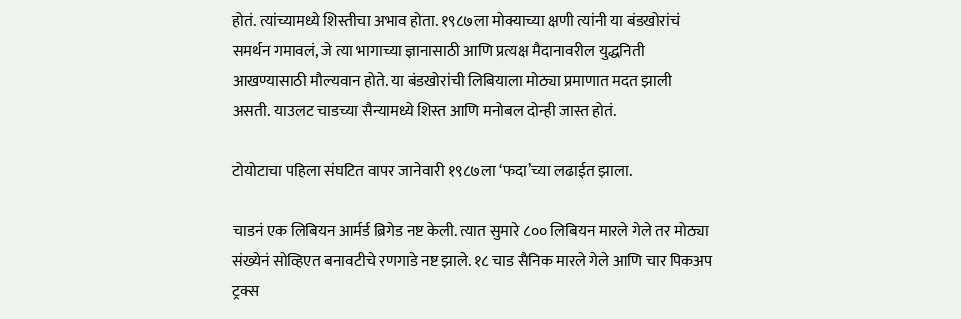होतं. त्यांच्यामध्ये शिस्तीचा अभाव होता. १९८७ला मोक्याच्या क्षणी त्यांनी या बंडखोरांचं समर्थन गमावलं, जे त्या भागाच्या ज्ञानासाठी आणि प्रत्यक्ष मैदानावरील युद्धनिती आखण्यासाठी मौल्यवान होते. या बंडखोरांची लिबियाला मोठ्या प्रमाणात मदत झाली असती. याउलट चाडच्या सैन्यामध्ये शिस्त आणि मनोबल दोन्ही जास्त होतं.

टोयोटाचा पहिला संघटित वापर जानेवारी १९८७ला ‘फदा’च्या लढाईत झाला.

चाडनं एक लिबियन आर्मर्ड ब्रिगेड नष्ट केली. त्यात सुमारे ८०० लिबियन मारले गेले तर मोठ्या संख्येनं सोव्हिएत बनावटीचे रणगाडे नष्ट झाले. १८ चाड सैनिक मारले गेले आणि चार पिकअप ट्रक्स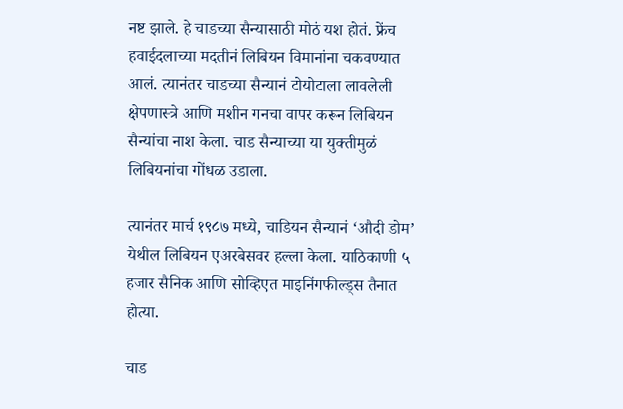नष्ट झाले. हे चाडच्या सैन्यासाठी मोठं यश होतं. फ्रेंच हवाईदलाच्या मदतीनं लिबियन विमानांना चकवण्यात आलं. त्यानंतर चाडच्या सैन्यानं टोयोटाला लावलेली क्षेपणास्त्रे आणि मशीन गनचा वापर करून लिबियन सैन्यांचा नाश केला. चाड सैन्याच्या या युक्तीमुळं लिबियनांचा गोंधळ उडाला.

त्यानंतर मार्च १९८७ मध्ये, चाडियन सैन्यानं ‘औदी डोम’ येथील लिबियन एअरबेसवर हल्ला केला. याठिकाणी ५ हजार सैनिक आणि सोव्हिएत माइनिंगफील्ड्स तैनात होत्या.

चाड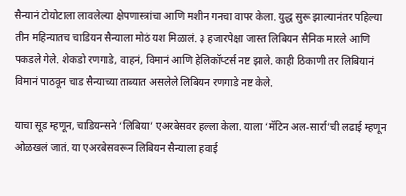सैन्यानं टोयोटाला लावलेल्या क्षेपणास्त्रांचा आणि मशीन गनचा वापर केला. युद्ध सुरू झाल्यानंतर पहिल्या तीन महिन्यातच चाडियन सैन्याला मोठं यश मिळालं. ३ हजारपेक्षा जास्त लिबियन सैनिक मारले आणि पकडले गेले. शेकडो रणगाडे, वाहनं, विमानं आणि हेलिकॉप्टर्स नष्ट झाले. काही ठिकाणी तर लिबियानं विमानं पाठवून चाड सैन्याच्या ताब्यात असलेले लिबियन रणगाडे नष्ट केले.

याचा सूड म्हणून, चाडियन्सने ‘लिबिया’ एअरबेसवर हल्ला केला. याला ‘मॅटिन अल-सार्रा’ची लढाई म्हणून ओळखलं जातं. या एअरबेसवरून लिबियन सैन्याला हवाई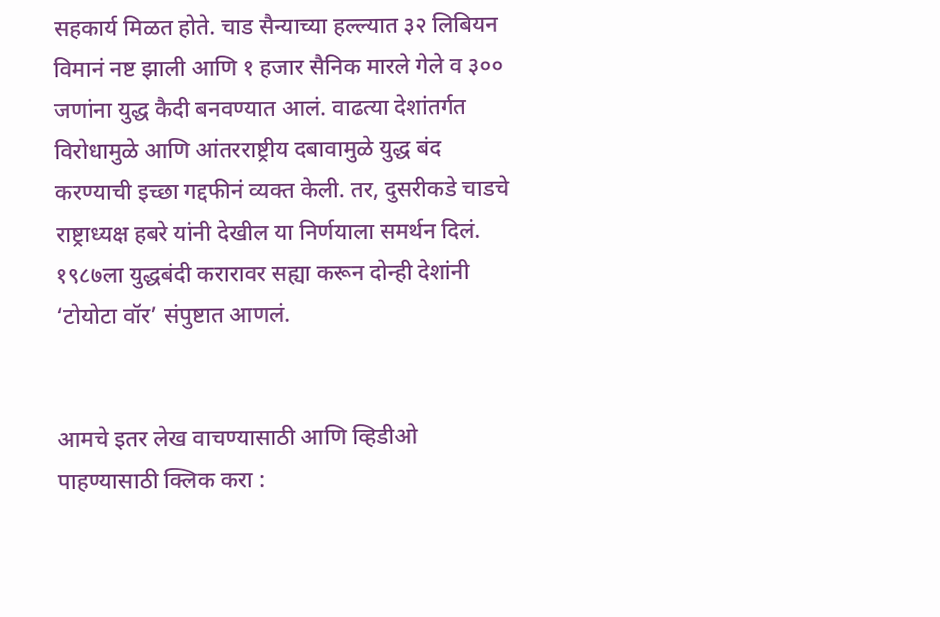सहकार्य मिळत होते. चाड सैन्याच्या हल्ल्यात ३२ लिबियन विमानं नष्ट झाली आणि १ हजार सैनिक मारले गेले व ३०० जणांना युद्ध कैदी बनवण्यात आलं. वाढत्या देशांतर्गत विरोधामुळे आणि आंतरराष्ट्रीय दबावामुळे युद्ध बंद करण्याची इच्छा गद्दफीनं व्यक्त केली. तर, दुसरीकडे चाडचे राष्ट्राध्यक्ष हबरे यांनी देखील या निर्णयाला समर्थन दिलं. १९८७ला युद्धबंदी करारावर सह्या करून दोन्ही देशांनी ‘टोयोटा वॉर’ संपुष्टात आणलं.


आमचे इतर लेख वाचण्यासाठी आणि व्हिडीओ पाहण्यासाठी क्लिक करा :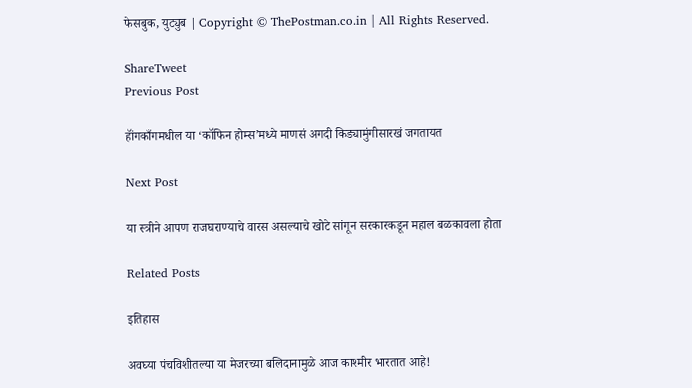फेसबुक, युट्युब | Copyright © ThePostman.co.in | All Rights Reserved.

ShareTweet
Previous Post

हॉंगकाँगमधील या ‘कॉफिन होम्स’मध्ये माणसं अगदी किड्यामुंगीसारखं जगतायत

Next Post

या स्त्रीने आपण राजघराण्याचे वारस असल्याचे खोटे सांगून सरकारकडून महाल बळकावला होता

Related Posts

इतिहास

अवघ्या पंचविशीतल्या या मेजरच्या बलिदानामुळे आज काश्मीर भारतात आहे!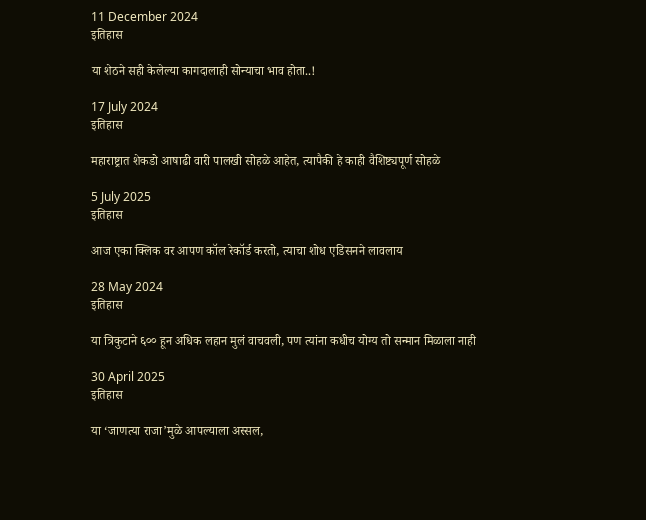11 December 2024
इतिहास

या शेठने सही केलेल्या कागदालाही सोन्याचा भाव होता..!

17 July 2024
इतिहास

महाराष्ट्रात शेकडो आषाढी वारी पालखी सोहळे आहेत, त्यापैकी हे काही वैशिष्ट्यपूर्ण सोहळे

5 July 2025
इतिहास

आज एका क्लिक वर आपण कॉल रेकॉर्ड करतो, त्याचा शोध एडिसनने लावलाय

28 May 2024
इतिहास

या त्रिकुटाने ६०० हून अधिक लहान मुलं वाचवली, पण त्यांना कधीच योग्य तो सन्मान मिळाला नाही

30 April 2025
इतिहास

या ‘जाणत्या राजा’मुळे आपल्याला अस्सल,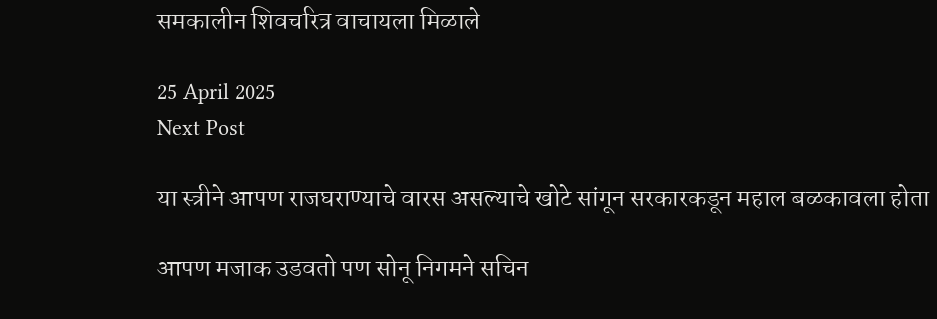समकालीन शिवचरित्र वाचायला मिळाले

25 April 2025
Next Post

या स्त्रीने आपण राजघराण्याचे वारस असल्याचे खोटे सांगून सरकारकडून महाल बळकावला होता

आपण मजाक उडवतो पण सोनू निगमने सचिन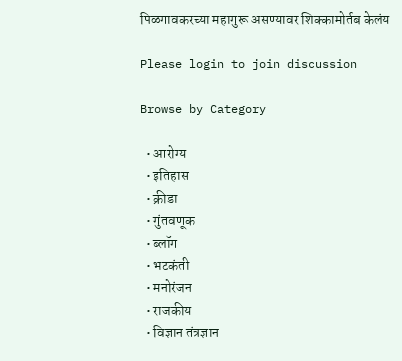पिळगावकरच्या महागुरू असण्यावर शिक्कामोर्तब केलंय

Please login to join discussion

Browse by Category

  • आरोग्य
  • इतिहास
  • क्रीडा
  • गुंतवणूक
  • ब्लॉग
  • भटकंती
  • मनोरंजन
  • राजकीय
  • विज्ञान तंत्रज्ञान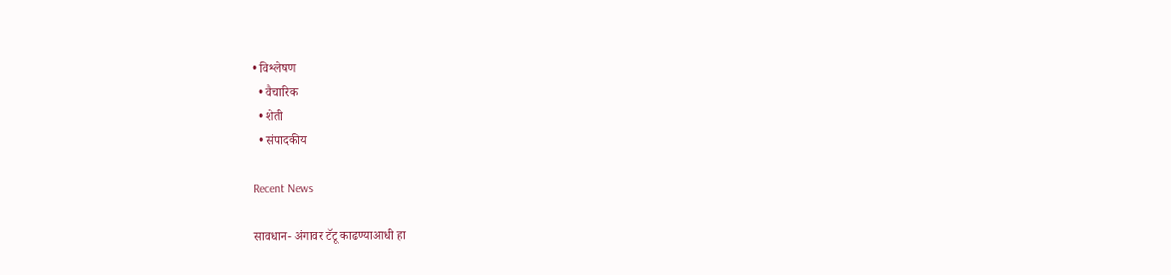• विश्लेषण
  • वैचारिक
  • शेती
  • संपादकीय

Recent News

सावधान- अंगावर टॅटू काढण्याआधी हा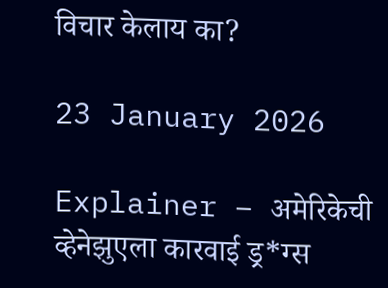विचार केलाय का?

23 January 2026

Explainer – अमेरिकेची व्हेनेझुएला कारवाई ड्र*ग्स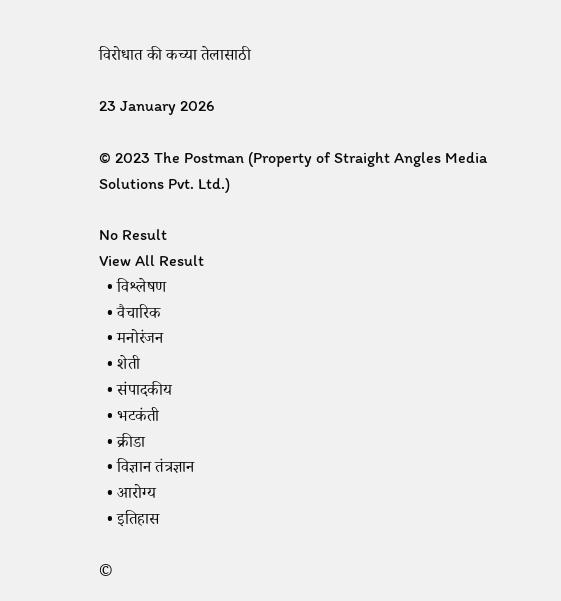विरोधात की कच्या तेलासाठी

23 January 2026

© 2023 The Postman (Property of Straight Angles Media Solutions Pvt. Ltd.)

No Result
View All Result
  • विश्लेषण
  • वैचारिक
  • मनोरंजन
  • शेती
  • संपादकीय
  • भटकंती
  • क्रीडा
  • विज्ञान तंत्रज्ञान
  • आरोग्य
  • इतिहास

©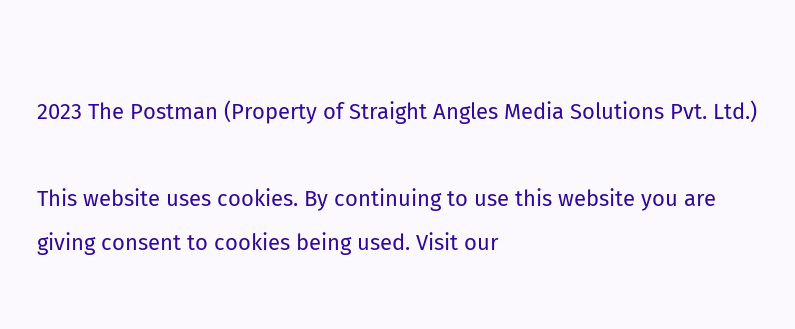2023 The Postman (Property of Straight Angles Media Solutions Pvt. Ltd.)

This website uses cookies. By continuing to use this website you are giving consent to cookies being used. Visit our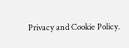Privacy and Cookie Policy.